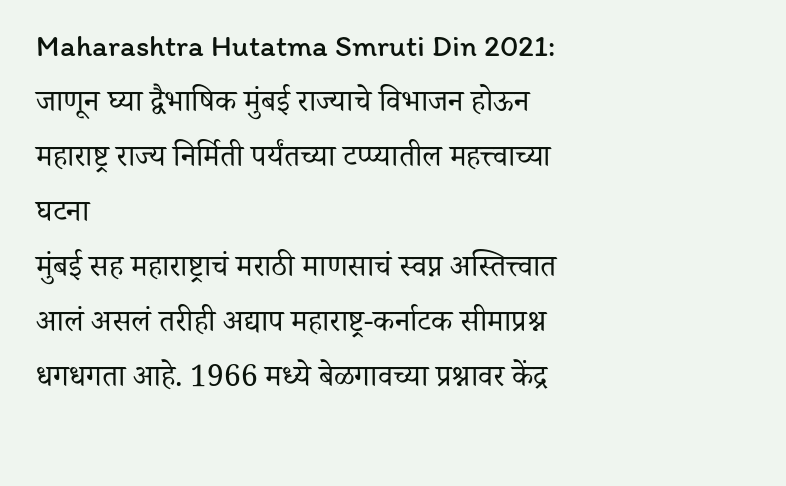Maharashtra Hutatma Smruti Din 2021: जाणून घ्या द्वैभाषिक मुंबई राज्याचे विभाजन होऊन महाराष्ट्र राज्य निर्मिती पर्यंतच्या टप्प्यातील महत्त्वाच्या घटना
मुंबई सह महाराष्ट्राचं मराठी माणसाचं स्वप्न अस्तित्त्वात आलं असलं तरीही अद्याप महाराष्ट्र-कर्नाटक सीमाप्रश्न धगधगता आहे. 1966 मध्ये बेळगावच्या प्रश्नावर केंद्र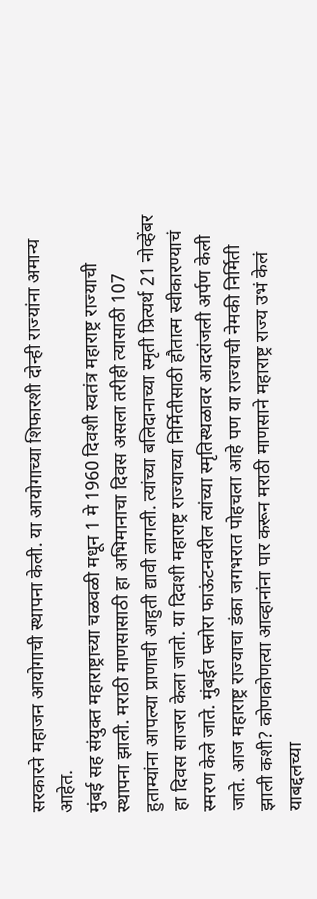सरकारने महाजन आयोगाची स्थापना केली. या आयोगाच्या शिफारशी दोन्ही राज्यांना अमान्य आहेत.
मुंबई सह संयुक्त महाराष्ट्राच्या चळवळी मधून 1 मे 1960 दिवशी स्वतंत्र महाराष्ट्र राज्याची स्थापना झाली. मराठी माणसासाठी हा अभिमानाचा दिवस असला तरीही त्यासाठी 107 हुताम्यांना आपल्या प्राणाची आहुती द्यावी लागली. त्यांच्या बलिदानाच्या स्मृती प्रित्यर्थ 21 नोव्हेंबर हा दिवस साजरा केला जातो. या दिवशी महाराष्ट्र राज्याच्या निर्मितीसाठी हौतात्म स्वीकारण्याचं स्मरण केले जाते. मुंबईत फ्लोरा फाऊंटनवरील त्यांच्या स्मृतिस्थळावर आदरांजली अर्पण केली जाते. आज महाराष्ट्र राज्याचा डंका जगभरात पोहचला आहे पण या राज्याची नेमकी निर्मिती झाली कशी? कोणकोणत्या आव्हानांना पार करून मराठी माणसाने महाराष्ट्र राज्य उभं केलं याबद्दलच्या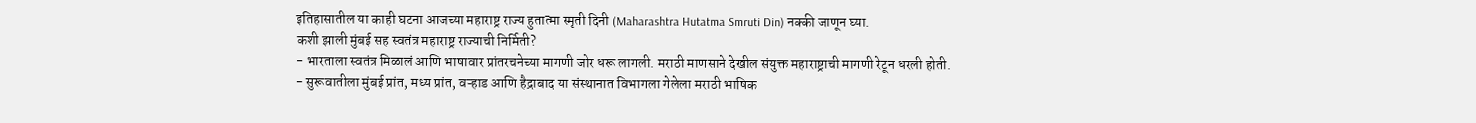इतिहासातील या काही घटना आजच्या महाराष्ट्र राज्य हुतात्मा स्मृती दिनी (Maharashtra Hutatma Smruti Din) नक्की जाणून घ्या.
कशी झाली मुंबई सह स्वतंत्र महाराष्ट्र राज्याची निर्मिती?
- भारताला स्वतंत्र मिळालं आणि भाषावार प्रांतरचनेच्या मागणी जोर धरू लागली. मराठी माणसाने देखील संयुक्त महाराष्ट्राची मागणी रेटून धरली होती.
- सुरूवातीला मुंबई प्रांत, मध्य प्रांत, वऱ्हाड आणि हैद्राबाद या संस्थानात विभागला गेलेला मराठी भाषिक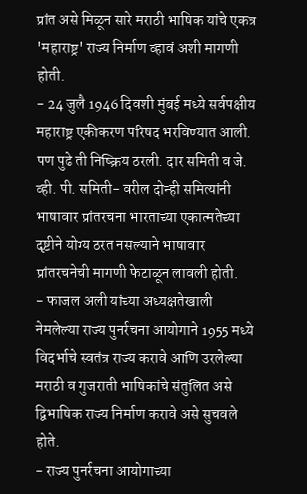प्रांत असे मिळून सारे मराठी भाषिक यांचे एकत्र 'महाराष्ट्र' राज्य निर्माण व्हावं अशी मागणी होती.
- 24 जुलै 1946 दिवशी मुंबई मध्ये सर्वपक्षीय महाराष्ट्र एकीकरण परिषद भरविण्यात आली. पण पुढे ती निष्क्रिय ठरली. दार समिती व जे. व्ही. पी. समिती- वरील दोन्ही समित्यांनी भाषावार प्रांतरचना भारताच्या एकात्मतेच्या दृष्टीने योग्य ठरत नसल्याने भाषावार प्रांतरचनेची मागणी फेटाळून लावली होती.
- फाजल अली यांच्या अध्यक्षतेखाली नेमलेल्या राज्य पुनर्रचना आयोगाने 1955 मध्ये विदर्भाचे स्वतंत्र राज्य करावे आणि उरलेल्या मराठी व गुजराती भाषिकांचे संतुलित असे द्विभाषिक राज्य निर्माण करावे असे सुचवले होते.
- राज्य पुनर्रचना आयोगाच्या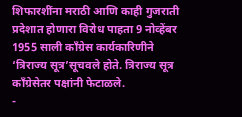शिफारशींना मराठी आणि काही गुजराती प्रदेशात होणारा विरोध पाहता 9 नोव्हेंबर 1955 साली काँग्रेस कार्यकारिणीने ‘त्रिराज्य सूत्र’सूचवले होते. त्रिराज्य सूत्र काँग्रेसेतर पक्षांनी फेटाळले.
-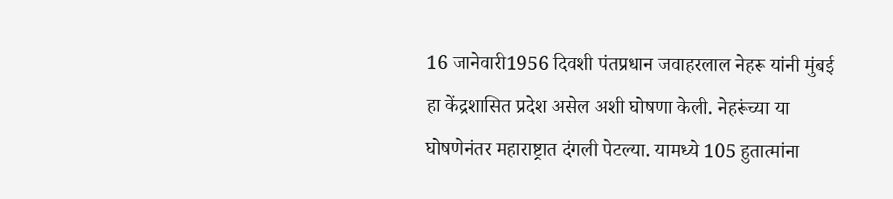16 जानेवारी1956 दिवशी पंतप्रधान जवाहरलाल नेहरू यांनी मुंबई हा केंद्रशासित प्रदेश असेल अशी घोषणा केली. नेहरूंच्या या घोषणेनंतर महाराष्ट्रात दंगली पेटल्या. यामध्ये 105 हुतात्मांना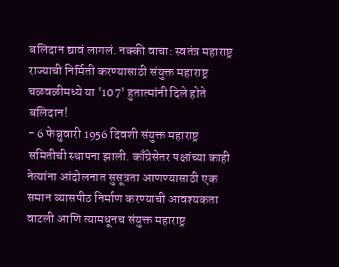बलिदान द्यावं लागलं. नक्की वाचा: स्वतंत्र महाराष्ट्र राज्याची निर्मिती करण्यासाठी संयुक्त महाराष्ट्र चळवळीमध्ये या '107' हुतात्मांनी दिले होते बलिदान!
- 6 फेब्रुवारी 1956 दिवशी संयुक्त महाराष्ट्र समितीची स्थापना झाली. काँग्रेसेतर पक्षांच्या काही नेत्यांना आंदोलनात सुसूत्रता आणण्यासाठी एक समान व्यासपीठ निर्माण करण्याची आवश्यकता वाटली आणि त्यामधूनच संयुक्त महाराष्ट्र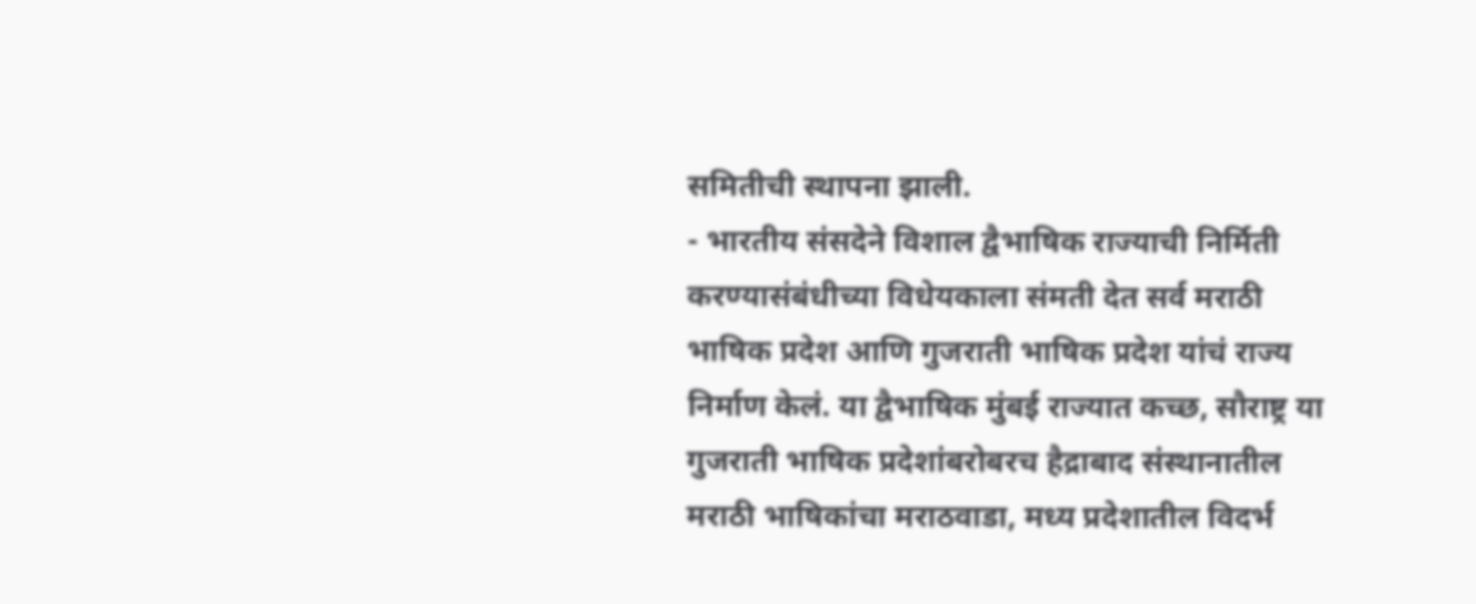समितीची स्थापना झाली.
- भारतीय संसदेने विशाल द्वैभाषिक राज्याची निर्मिती करण्यासंबंधीच्या विधेयकाला संमती देत सर्व मराठी भाषिक प्रदेश आणि गुजराती भाषिक प्रदेश यांचं राज्य निर्माण केलं. या द्वैभाषिक मुंबई राज्यात कच्छ, सौराष्ट्र या गुजराती भाषिक प्रदेशांबरोबरच हैद्राबाद संस्थानातील मराठी भाषिकांचा मराठवाडा, मध्य प्रदेशातील विदर्भ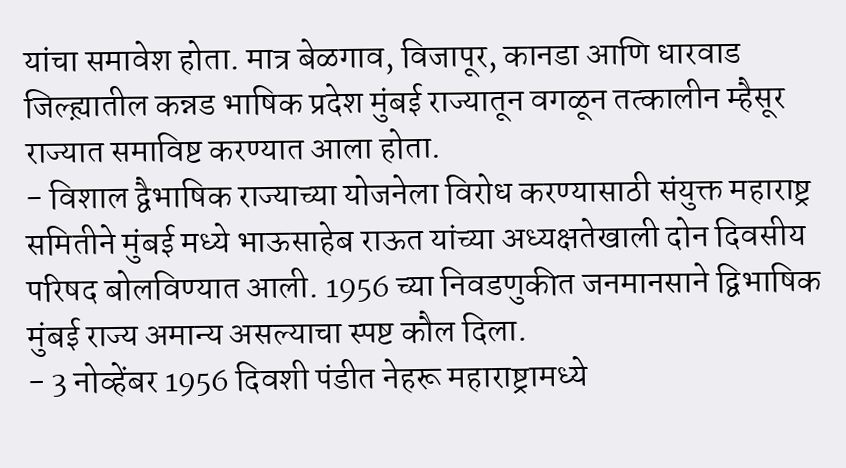यांचा समावेश होता. मात्र बेळगाव, विजापूर, कानडा आणि धारवाड जिल्ह्य़ातील कन्नड भाषिक प्रदेश मुंबई राज्यातून वगळून तत्कालीन म्हैसूर राज्यात समाविष्ट करण्यात आला होता.
- विशाल द्वैभाषिक राज्याच्या योजनेला विरोध करण्यासाठी संयुक्त महाराष्ट्र समितीने मुंबई मध्ये भाऊसाहेब राऊत यांच्या अध्यक्षतेखाली दोन दिवसीय परिषद बोलविण्यात आली. 1956 च्या निवडणुकीत जनमानसाने द्विभाषिक मुंबई राज्य अमान्य असल्याचा स्पष्ट कौल दिला.
- 3 नोव्हेंबर 1956 दिवशी पंडीत नेहरू महाराष्ट्रामध्ये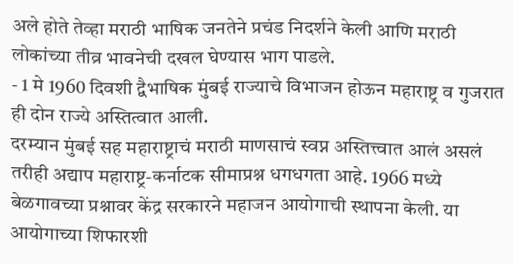अले होते तेव्हा मराठी भाषिक जनतेने प्रचंड निदर्शने केली आणि मराठी लोकांच्या तीव्र भावनेची दखल घेण्यास भाग पाडले.
- 1 मे 1960 दिवशी द्वैभाषिक मुंबई राज्याचे विभाजन होऊन महाराष्ट्र व गुजरात ही दोन राज्ये अस्तित्वात आली.
दरम्यान मुंबई सह महाराष्ट्राचं मराठी माणसाचं स्वप्न अस्तित्त्वात आलं असलं तरीही अद्याप महाराष्ट्र-कर्नाटक सीमाप्रश्न धगधगता आहे. 1966 मध्ये बेळगावच्या प्रश्नावर केंद्र सरकारने महाजन आयोगाची स्थापना केली. या आयोगाच्या शिफारशी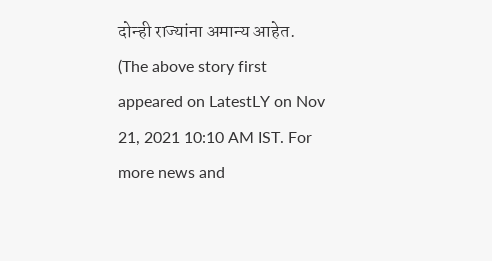दोन्ही राज्यांना अमान्य आहेत.
(The above story first appeared on LatestLY on Nov 21, 2021 10:10 AM IST. For more news and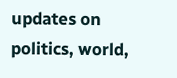updates on politics, world,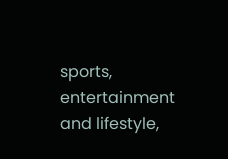sports, entertainment and lifestyle,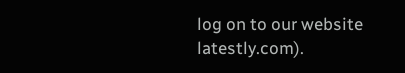log on to our website latestly.com).